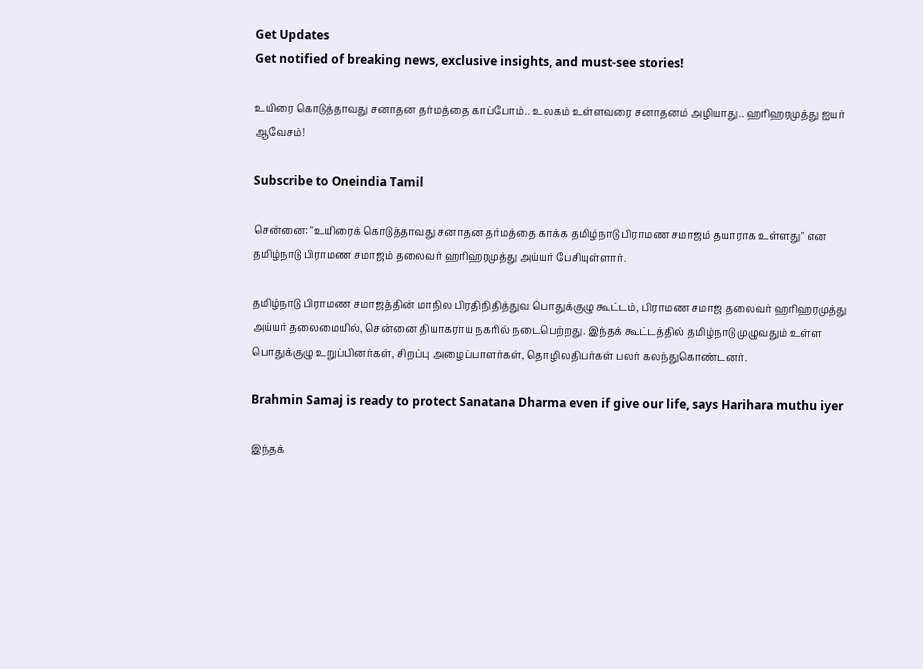Get Updates
Get notified of breaking news, exclusive insights, and must-see stories!

உயிரை கொடுத்தாவது சனாதன தர்மத்தை காப்போம்.. உலகம் உள்ளவரை சனாதனம் அழியாது.. ஹரிஹரமுத்து ஐயர் ஆவேசம்!

Subscribe to Oneindia Tamil

சென்னை: "உயிரைக் கொடுத்தாவது சனாதன தர்மத்தை காக்க தமிழ்நாடு பிராமண சமாஜம் தயாராக உள்ளது" என தமிழ்நாடு பிராமண சமாஜம் தலைவர் ஹரிஹரமுத்து அய்யர் பேசியுள்ளார்.

தமிழ்நாடு பிராமண சமாஜத்தின் மாநில பிரதிநிதித்துவ பொதுக்குழு கூட்டம், பிராமண சமாஜ தலைவர் ஹரிஹரமுத்து அய்யர் தலைமையில், சென்னை தியாகராய நகரில் நடைபெற்றது. இந்தக் கூட்டத்தில் தமிழ்நாடு முழுவதும் உள்ள பொதுக்குழு உறுப்பினர்கள், சிறப்பு அழைப்பாளர்கள், தொழிலதிபர்கள் பலர் கலந்துகொண்டனர்.

Brahmin Samaj is ready to protect Sanatana Dharma even if give our life, says Harihara muthu iyer

இந்தக்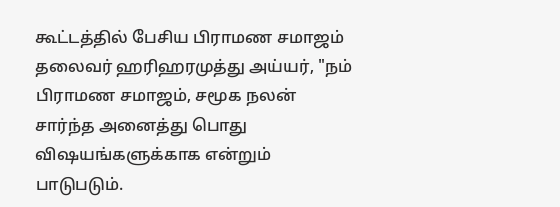கூட்டத்தில் பேசிய பிராமண சமாஜம் தலைவர் ஹரிஹரமுத்து அய்யர், "நம் பிராமண சமாஜம், சமூக நலன் சார்ந்த அனைத்து பொது விஷயங்களுக்காக என்றும் பாடுபடும்.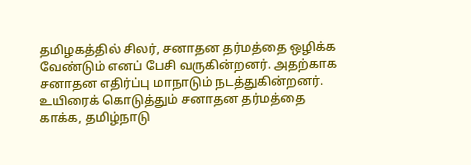தமிழகத்தில் சிலர், சனாதன தர்மத்தை ஒழிக்க வேண்டும் எனப் பேசி வருகின்றனர். அதற்காக சனாதன எதிர்ப்பு மாநாடும் நடத்துகின்றனர். உயிரைக் கொடுத்தும் சனாதன தர்மத்தை காக்க, தமிழ்நாடு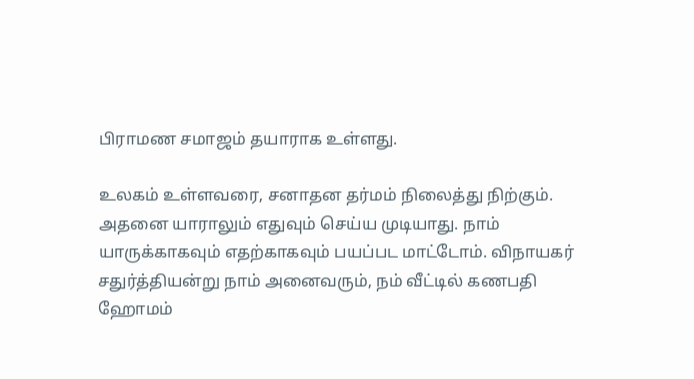பிராமண சமாஜம் தயாராக உள்ளது.

உலகம் உள்ளவரை, சனாதன தர்மம் நிலைத்து நிற்கும். அதனை யாராலும் எதுவும் செய்ய முடியாது. நாம் யாருக்காகவும் எதற்காகவும் பயப்பட மாட்டோம். விநாயகர் சதுர்த்தியன்று நாம் அனைவரும், நம் வீட்டில் கணபதி ஹோமம்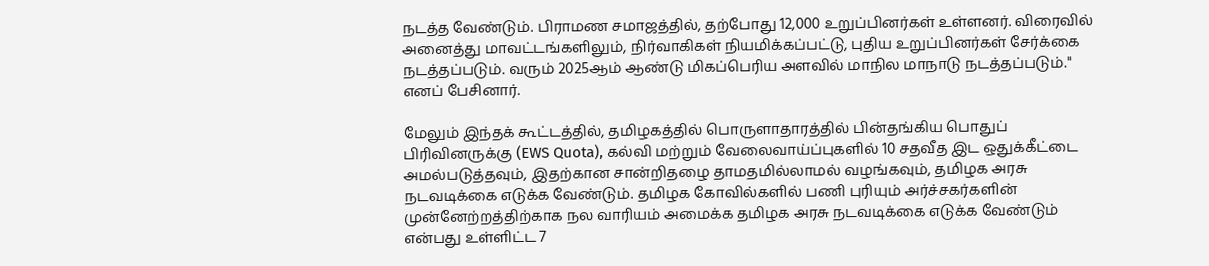நடத்த வேண்டும். பிராமண சமாஜத்தில், தற்போது 12,000 உறுப்பினர்கள் உள்ளனர். விரைவில் அனைத்து மாவட்டங்களிலும், நிர்வாகிகள் நியமிக்கப்பட்டு, புதிய உறுப்பினர்கள் சேர்க்கை நடத்தப்படும். வரும் 2025ஆம் ஆண்டு மிகப்பெரிய அளவில் மாநில மாநாடு நடத்தப்படும்." எனப் பேசினார்.

மேலும் இந்தக் கூட்டத்தில், தமிழகத்தில் பொருளாதாரத்தில் பின்தங்கிய பொதுப் பிரிவினருக்கு (EWS Quota), கல்வி மற்றும் வேலைவாய்ப்புகளில் 10 சதவீத இட ஒதுக்கீட்டை அமல்படுத்தவும், இதற்கான சான்றிதழை தாமதமில்லாமல் வழங்கவும், தமிழக அரசு நடவடிக்கை எடுக்க வேண்டும். தமிழக கோவில்களில் பணி புரியும் அர்ச்சகர்களின் முன்னேற்றத்திற்காக நல வாரியம் அமைக்க தமிழக அரசு நடவடிக்கை எடுக்க வேண்டும் என்பது உள்ளிட்ட 7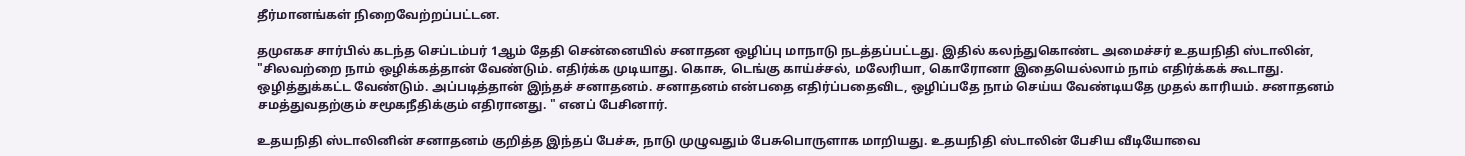தீர்மானங்கள் நிறைவேற்றப்பட்டன.

தமுஎகச சார்பில் கடந்த செப்டம்பர் 1ஆம் தேதி சென்னையில் சனாதன ஒழிப்பு மாநாடு நடத்தப்பட்டது. இதில் கலந்துகொண்ட அமைச்சர் உதயநிதி ஸ்டாலின், "சிலவற்றை நாம் ஒழிக்கத்தான் வேண்டும். எதிர்க்க முடியாது. கொசு, டெங்கு காய்ச்சல், மலேரியா, கொரோனா இதையெல்லாம் நாம் எதிர்க்கக் கூடாது. ஒழித்துக்கட்ட வேண்டும். அப்படித்தான் இந்தச் சனாதனம். சனாதனம் என்பதை எதிர்ப்பதைவிட, ஒழிப்பதே நாம் செய்ய வேண்டியதே முதல் காரியம். சனாதனம் சமத்துவதற்கும் சமூகநீதிக்கும் எதிரானது. " எனப் பேசினார்.

உதயநிதி ஸ்டாலினின் சனாதனம் குறித்த இந்தப் பேச்சு, நாடு முழுவதும் பேசுபொருளாக மாறியது. உதயநிதி ஸ்டாலின் பேசிய வீடியோவை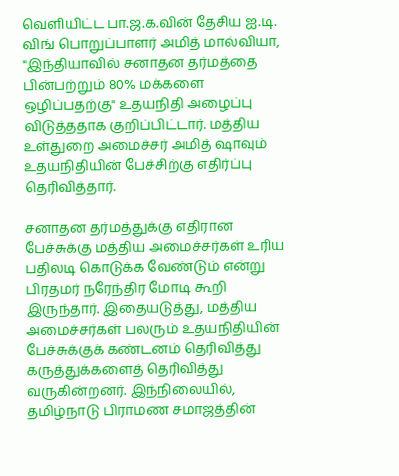வெளியிட்ட பா.ஜ.க.வின் தேசிய ஐ.டி. விங் பொறுப்பாளர் அமித் மால்வியா, "இந்தியாவில் சனாதன தர்மத்தை பின்பற்றும் 80% மக்களை ஒழிப்பதற்கு" உதயநிதி அழைப்பு விடுத்ததாக குறிப்பிட்டார். மத்திய உள்துறை அமைச்சர் அமித் ஷாவும் உதயநிதியின் பேச்சிற்கு எதிர்ப்பு தெரிவித்தார்.

சனாதன தர்மத்துக்கு எதிரான பேச்சுக்கு மத்திய அமைச்சர்கள் உரிய பதிலடி கொடுக்க வேண்டும் என்று பிரதமர் நரேந்திர மோடி கூறி இருந்தார். இதையடுத்து, மத்திய அமைச்சர்கள் பலரும் உதயநிதியின் பேச்சுக்குக் கண்டனம் தெரிவித்து கருத்துக்களைத் தெரிவித்து வருகின்றனர். இந்நிலையில், தமிழ்நாடு பிராமண சமாஜத்தின்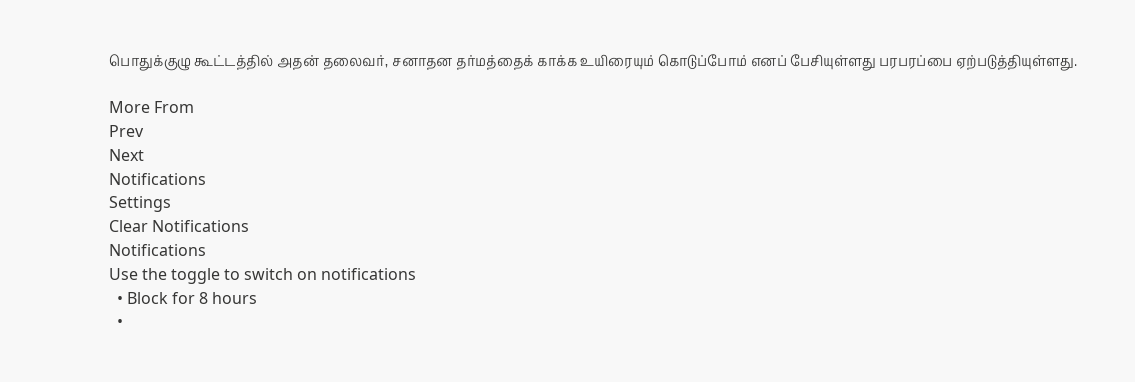பொதுக்குழு கூட்டத்தில் அதன் தலைவர், சனாதன தர்மத்தைக் காக்க உயிரையும் கொடுப்போம் எனப் பேசியுள்ளது பரபரப்பை ஏற்படுத்தியுள்ளது.

More From
Prev
Next
Notifications
Settings
Clear Notifications
Notifications
Use the toggle to switch on notifications
  • Block for 8 hours
  •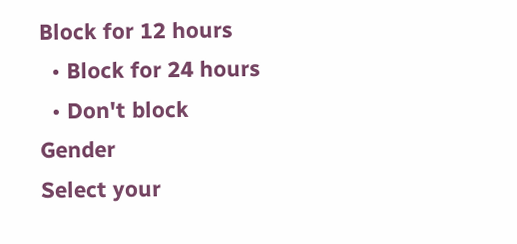Block for 12 hours
  • Block for 24 hours
  • Don't block
Gender
Select your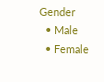Gender
  • Male
  • Female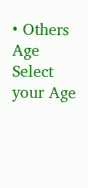• Others
Age
Select your Age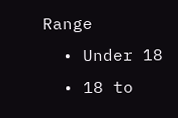Range
  • Under 18
  • 18 to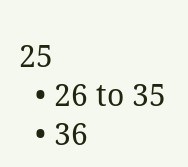25
  • 26 to 35
  • 36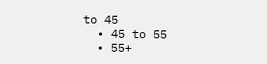to 45
  • 45 to 55
  • 55+